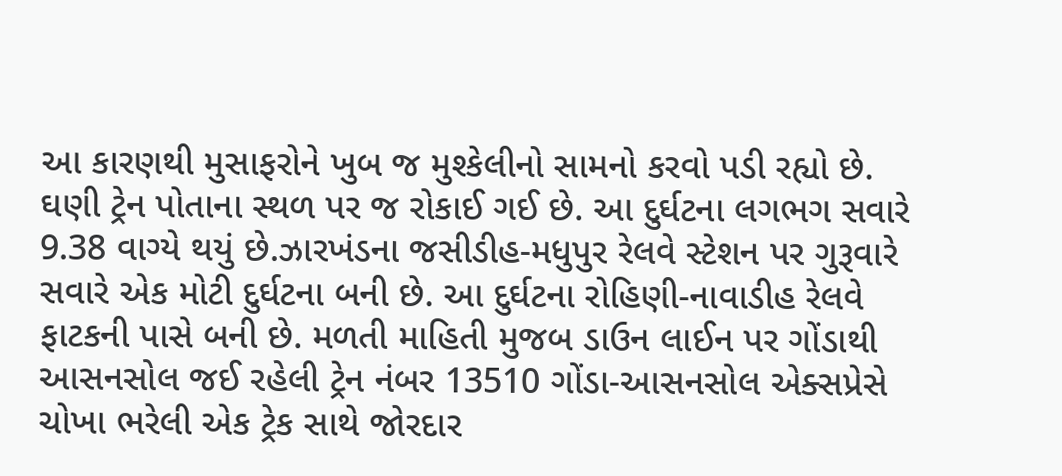આ કારણથી મુસાફરોને ખુબ જ મુશ્કેલીનો સામનો કરવો પડી રહ્યો છે. ઘણી ટ્રેન પોતાના સ્થળ પર જ રોકાઈ ગઈ છે. આ દુર્ઘટના લગભગ સવારે 9.38 વાગ્યે થયું છે.ઝારખંડના જસીડીહ-મધુપુર રેલવે સ્ટેશન પર ગુરૂવારે સવારે એક મોટી દુર્ઘટના બની છે. આ દુર્ઘટના રોહિણી-નાવાડીહ રેલવે ફાટકની પાસે બની છે. મળતી માહિતી મુજબ ડાઉન લાઈન પર ગોંડાથી આસનસોલ જઈ રહેલી ટ્રેન નંબર 13510 ગોંડા-આસનસોલ એક્સપ્રેસે ચોખા ભરેલી એક ટ્રેક સાથે જોરદાર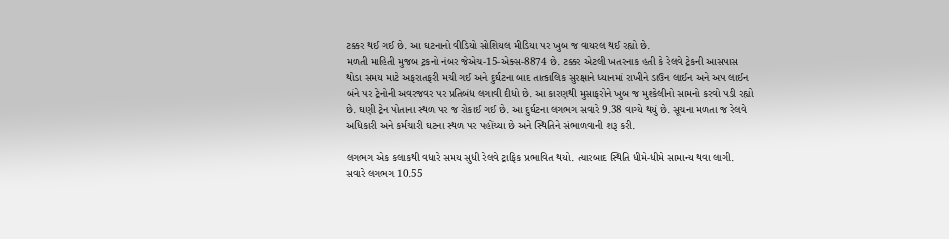ટક્કર થઈ ગઈ છે. આ ઘટનાનો વીડિયો સોશિયલ મીડિયા પર ખુબ જ વાયરલ થઈ રહ્યો છે.
મળતી માહિતી મુજબ ટ્રકનો નંબર જેએચ-15-એક્સ-8874 છે. ટક્કર એટલી ખતરનાક હતી કે રેલવે ટ્રેકની આસપાસ થોડા સમય માટે અફરાતફરી મચી ગઈ અને દુર્ઘટના બાદ તાત્કાલિક સુરક્ષાને ધ્યાનમાં રાખીને ડાઉન લાઈન અને અપ લાઈન બંને પર ટ્રેનોની અવરજવર પર પ્રતિબંધ લગાવી દીધો છે. આ કારણથી મુસાફરોને ખુબ જ મુશ્કેલીનો સામનો કરવો પડી રહ્યો છે. ઘણી ટ્રેન પોતાના સ્થળ પર જ રોકાઈ ગઈ છે. આ દુર્ઘટના લગભગ સવારે 9.38 વાગ્યે થયું છે. સૂચના મળતા જ રેલવે અધિકારી અને કર્મચારી ઘટના સ્થળ પર પહોંચ્યા છે અને સ્થિતિને સંભાળવાની શરૂ કરી.

લગભગ એક કલાકથી વધારે સમય સુધી રેલવે ટ્રાફિક પ્રભાવિત થયો. ત્યારબાદ સ્થિતિ ધીમે-ધીમે સામાન્ય થવા લાગી. સવારે લગભગ 10.55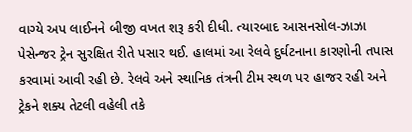વાગ્યે અપ લાઈનને બીજી વખત શરૂ કરી દીધી. ત્યારબાદ આસનસોલ-ઝાઝા પેસેન્જર ટ્રેન સુરક્ષિત રીતે પસાર થઈ. હાલમાં આ રેલવે દુર્ઘટનાના કારણોની તપાસ કરવામાં આવી રહી છે. રેલવે અને સ્થાનિક તંત્રની ટીમ સ્થળ પર હાજર રહી અને ટ્રેકને શક્ય તેટલી વહેલી તકે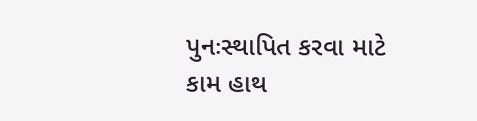પુનઃસ્થાપિત કરવા માટે કામ હાથ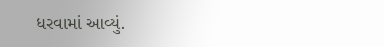ધરવામાં આવ્યું.